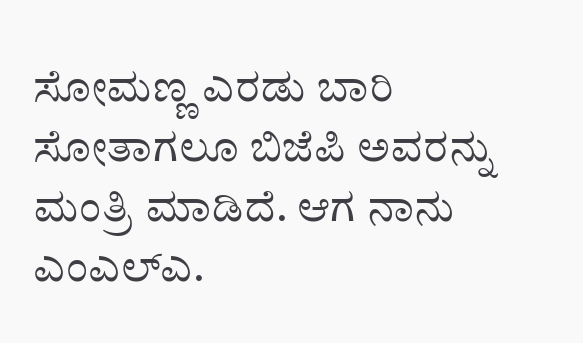ಸೋಮಣ್ಣ ಎರಡು ಬಾರಿ ಸೋತಾಗಲೂ ಬಿಜೆಪಿ ಅವರನ್ನು ಮಂತ್ರಿ ಮಾಡಿದೆ. ಆಗ ನಾನು ಎಂಎಲ್ಎ.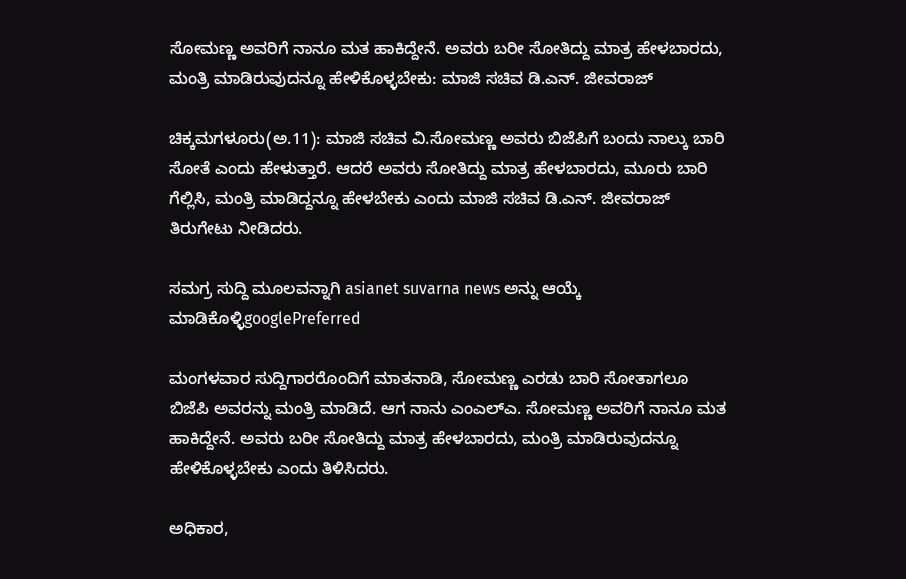ಸೋಮಣ್ಣ ಅವರಿಗೆ ನಾನೂ ಮತ ಹಾಕಿದ್ದೇನೆ. ಅವರು ಬರೀ ಸೋತಿದ್ದು ಮಾತ್ರ ಹೇಳಬಾರದು, ಮಂತ್ರಿ ಮಾಡಿರುವುದನ್ನೂ ಹೇಳಿಕೊಳ್ಳಬೇಕು: ಮಾಜಿ ಸಚಿವ ಡಿ.ಎನ್‌. ಜೀವರಾಜ್‌

ಚಿಕ್ಕಮಗಳೂರು(ಅ.11): ಮಾಜಿ ಸಚಿವ ವಿ.ಸೋಮಣ್ಣ ಅವರು ಬಿಜೆಪಿಗೆ ಬಂದು ನಾಲ್ಕು ಬಾರಿ ಸೋತೆ ಎಂದು ಹೇಳುತ್ತಾರೆ. ಆದರೆ ಅವರು ಸೋತಿದ್ದು ಮಾತ್ರ ಹೇಳಬಾರದು, ಮೂರು ಬಾರಿ ಗೆಲ್ಲಿಸಿ, ಮಂತ್ರಿ ಮಾಡಿದ್ದನ್ನೂ ಹೇಳಬೇಕು ಎಂದು ಮಾಜಿ ಸಚಿವ ಡಿ.ಎನ್‌. ಜೀವರಾಜ್‌ ತಿರುಗೇಟು ನೀಡಿದರು.

ಸಮಗ್ರ ಸುದ್ದಿ ಮೂಲವನ್ನಾಗಿ asianet suvarna news ಅನ್ನು ಆಯ್ಕೆ ಮಾಡಿಕೊಳ್ಳಿgooglePreferred

ಮಂಗಳವಾರ ಸುದ್ದಿಗಾರರೊಂದಿಗೆ ಮಾತನಾಡಿ, ಸೋಮಣ್ಣ ಎರಡು ಬಾರಿ ಸೋತಾಗಲೂ ಬಿಜೆಪಿ ಅವರನ್ನು ಮಂತ್ರಿ ಮಾಡಿದೆ. ಆಗ ನಾನು ಎಂಎಲ್ಎ. ಸೋಮಣ್ಣ ಅವರಿಗೆ ನಾನೂ ಮತ ಹಾಕಿದ್ದೇನೆ. ಅವರು ಬರೀ ಸೋತಿದ್ದು ಮಾತ್ರ ಹೇಳಬಾರದು, ಮಂತ್ರಿ ಮಾಡಿರುವುದನ್ನೂ ಹೇಳಿಕೊಳ್ಳಬೇಕು ಎಂದು ತಿಳಿಸಿದರು.

ಅಧಿಕಾರ,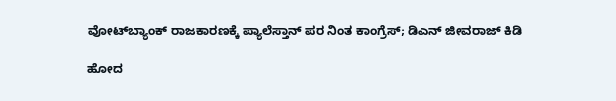ವೋಟ್‌ಬ್ಯಾಂಕ್‌ ರಾಜಕಾರಣಕ್ಕೆ ಪ್ಯಾಲೆಸ್ತಾನ್ ಪರ ನಿಂತ ಕಾಂಗ್ರೆಸ್; ಡಿಎನ್ ಜೀವರಾಜ್ ಕಿಡಿ

ಹೋದ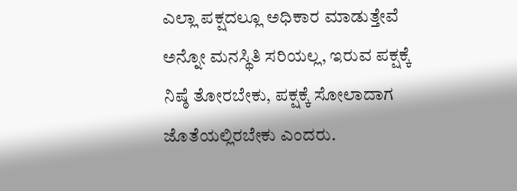ಎಲ್ಲಾ ಪಕ್ಷದಲ್ಲೂ ಅಧಿಕಾರ ಮಾಡುತ್ತೇವೆ ಅನ್ನೋ ಮನಸ್ಥಿತಿ ಸರಿಯಲ್ಲ, ಇರುವ ಪಕ್ಷಕ್ಕೆ ನಿಷ್ಠೆ ತೋರಬೇಕು, ಪಕ್ಷಕ್ಕೆ ಸೋಲಾದಾಗ ಜೊತೆಯಲ್ಲಿರಬೇಕು ಎಂದರು.